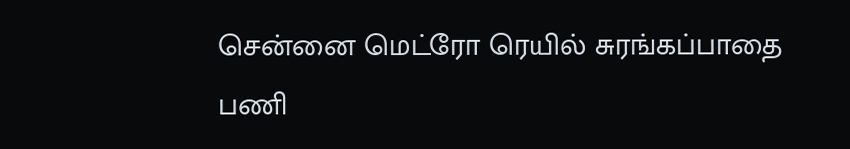சென்னை மெட்ரோ ரெயில் சுரங்கப்பாதை பணி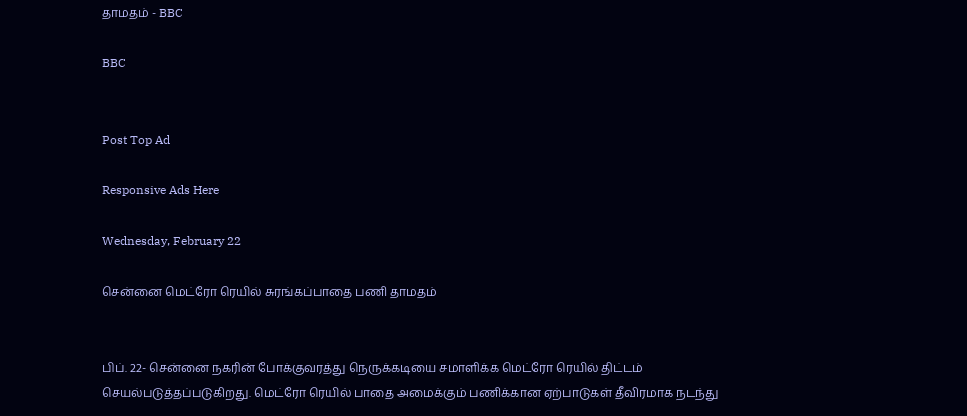தாமதம் - BBC

BBC


Post Top Ad

Responsive Ads Here

Wednesday, February 22

சென்னை மெட்ரோ ரெயில் சுரங்கப்பாதை பணி தாமதம்


பிப். 22- சென்னை நகரின் போக்குவரத்து நெருக்கடியை சமாளிக்க மெட்ரோ ரெயில் திட்டம் செயல்படுத்தப்படுகிறது. மெட்ரோ ரெயில் பாதை அமைக்கும் பணிக்கான ஏற்பாடுகள் தீவிரமாக நடந்து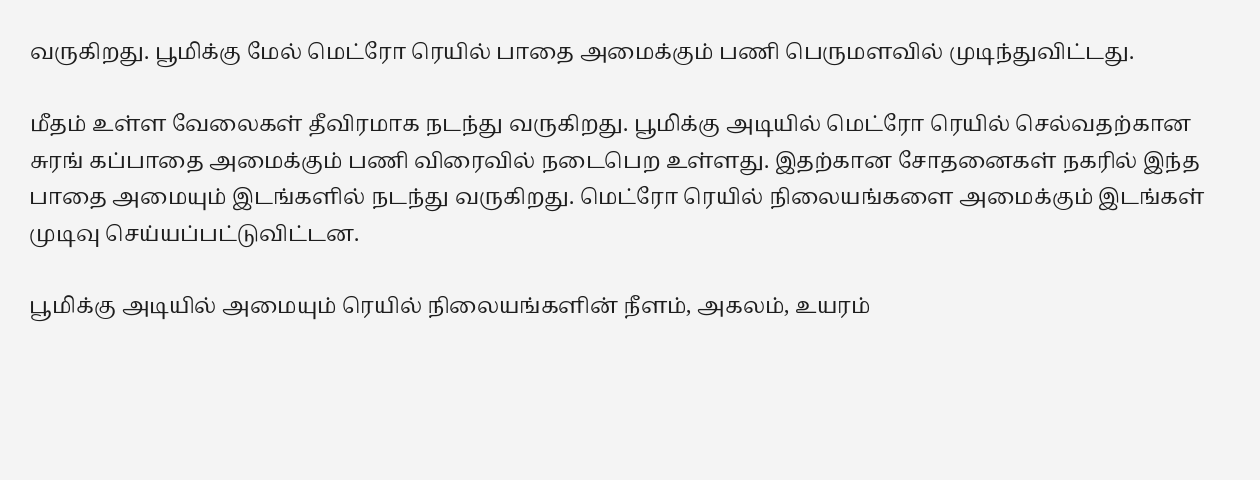வருகிறது. பூமிக்கு மேல் மெட்ரோ ரெயில் பாதை அமைக்கும் பணி பெருமளவில் முடிந்துவிட்டது.

மீதம் உள்ள வேலைகள் தீவிரமாக நடந்து வருகிறது. பூமிக்கு அடியில் மெட்ரோ ரெயில் செல்வதற்கான சுரங் கப்பாதை அமைக்கும் பணி விரைவில் நடைபெற உள்ளது. இதற்கான சோதனைகள் நகரில் இந்த பாதை அமையும் இடங்களில் நடந்து வருகிறது. மெட்ரோ ரெயில் நிலையங்களை அமைக்கும் இடங்கள் முடிவு செய்யப்பட்டுவிட்டன.

பூமிக்கு அடியில் அமையும் ரெயில் நிலையங்களின் நீளம், அகலம், உயரம்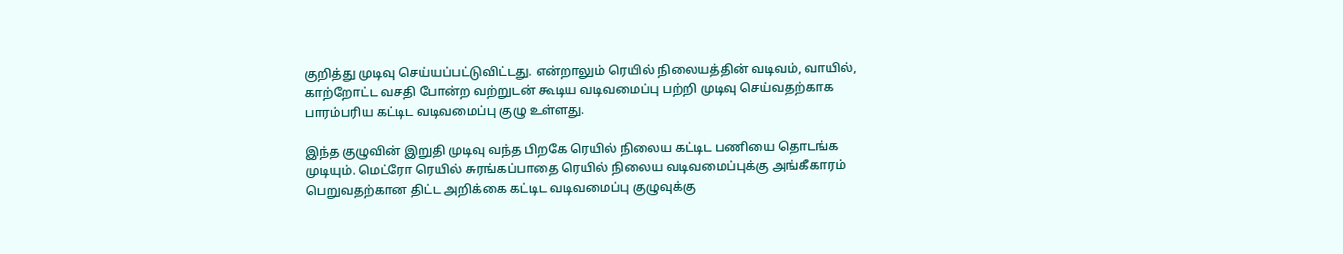குறித்து முடிவு செய்யப்பட்டுவிட்டது. என்றாலும் ரெயில் நிலையத்தின் வடிவம், வாயில், காற்றோட்ட வசதி போன்ற வற்றுடன் கூடிய வடிவமைப்பு பற்றி முடிவு செய்வதற்காக பாரம்பரிய கட்டிட வடிவமைப்பு குழு உள்ளது.

இந்த குழுவின் இறுதி முடிவு வந்த பிறகே ரெயில் நிலைய கட்டிட பணியை தொடங்க முடியும். மெட்ரோ ரெயில் சுரங்கப்பாதை ரெயில் நிலைய வடிவமைப்புக்கு அங்கீகாரம் பெறுவதற்கான திட்ட அறிக்கை கட்டிட வடிவமைப்பு குழுவுக்கு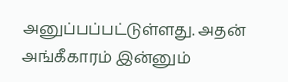அனுப்பப்பட்டுள்ளது. அதன் அங்கீகாரம் இன்னும்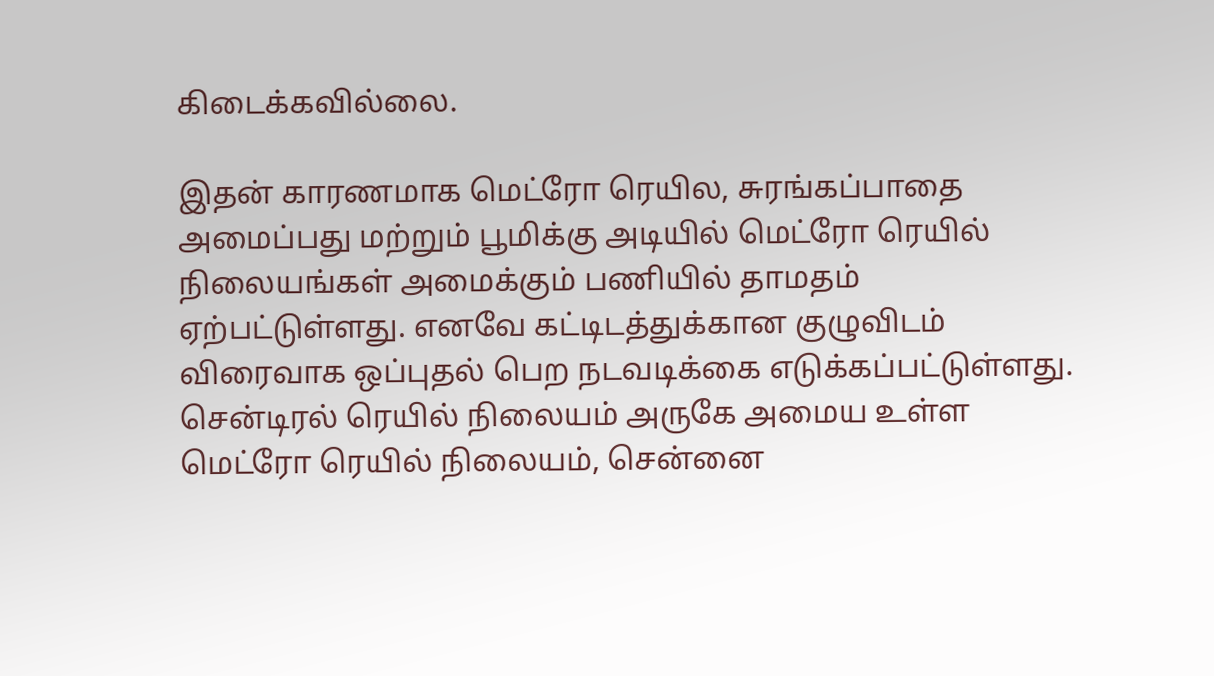கிடைக்கவில்லை.

இதன் காரணமாக மெட்ரோ ரெயில, சுரங்கப்பாதை அமைப்பது மற்றும் பூமிக்கு அடியில் மெட்ரோ ரெயில் நிலையங்கள் அமைக்கும் பணியில் தாமதம் ஏற்பட்டுள்ளது. எனவே கட்டிடத்துக்கான குழுவிடம் விரைவாக ஒப்புதல் பெற நடவடிக்கை எடுக்கப்பட்டுள்ளது. சென்டிரல் ரெயில் நிலையம் அருகே அமைய உள்ள மெட்ரோ ரெயில் நிலையம், சென்னை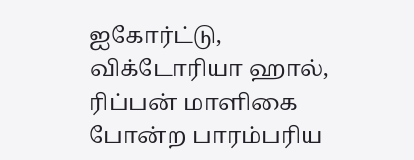ஐகோர்ட்டு, விக்டோரியா ஹால், ரிப்பன் மாளிகை போன்ற பாரம்பரிய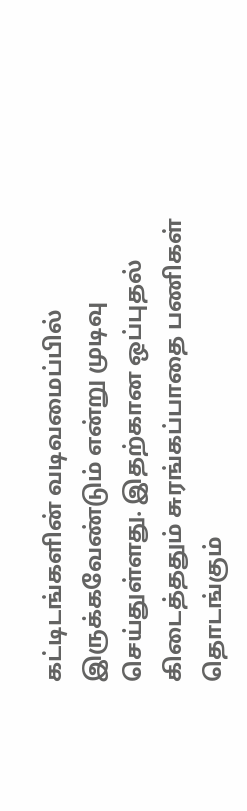கட்டிடங்களின் வடிவமைப்பில் இருக்கவேண்டும் என்று முடிவு செய்துள்ளது. இதற்கான ஒப்புதல் கிடைத்ததும் சுரங்கப்பாதை பணிகள் தொடங்கும்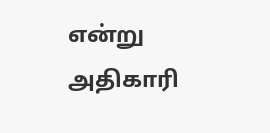என்று அதிகாரி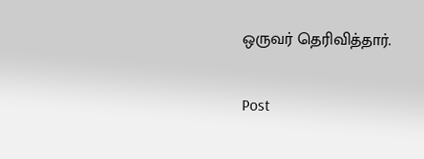ஒருவர் தெரிவித்தார்.

Post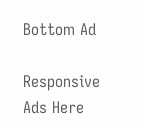Bottom Ad

Responsive Ads Here